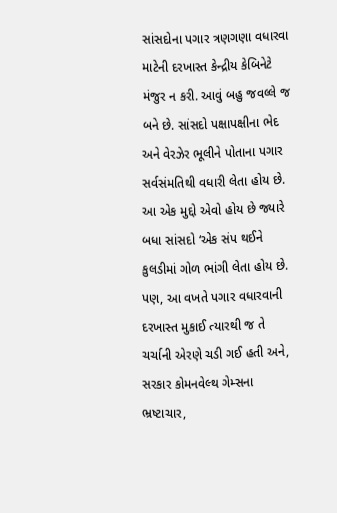સાંસદોના પગાર ત્રણગણા વધારવા માટેની દરખાસ્ત કેન્દ્રીય કેબિનેટે મંજુર ન કરી. આવું બહુ જવલ્લે જ બને છે. સાંસદો પક્ષાપક્ષીના ભેદ અને વેરઝેર ભૂલીને પોતાના પગાર સર્વસંમતિથી વધારી લેતા હોય છે. આ એક મુદ્દો એવો હોય છે જ્યારે બધા સાંસદો ‘એક સંપ થઈને કુલડીમાં ગોળ ભાંગી લેતા હોય છે. પણ, આ વખતે પગાર વધારવાની દરખાસ્ત મુકાઈ ત્યારથી જ તે ચર્ચાની એરણે ચડી ગઈ હતી અને, સરકાર કોમનવેલ્થ ગેમ્સના ભ્રષ્ટાચાર,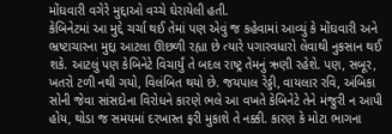મોંઘવારી વગેરે મુદ્દાઓ વચ્ચે ઘેરાયેલી હતી.
કેબિનેટમાં આ મુદ્દે ચર્ચા થઈ તેમાં પણ એવું જ કહેવામાં આવ્યું કે મોંઘવારી અને ભ્રષ્ટાચારના મુદ્દા આટલા ઊછળી રહ્યા છે ત્યારે પગારવધારો લેવાથી નુકસાન થઈ શકે. આટલું પણ કેબિનેટે વિચાર્યું તે બદલ રાષ્ટ્ર તેમનું ઋણી રહેશે. પણ, સબૂર, ખતરો ટળી નથી ગયો, વિલંબિત થયો છે. જયપાલ રેડ્ડી, વાયલાર રવિ, અંબિકા સોની જેવા સાંસદોના વિરોધને કારણે ભલે આ વખતે કેબિનેટે તેને મંજુરી ન આપી હોય, થોડા જ સમયમાં દરખાસ્ત ફરી મુકાશે તે નક્કી. કારણ કે મોટા ભાગના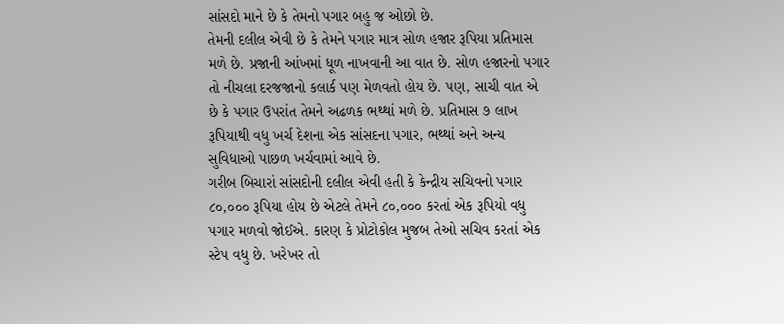સાંસદો માને છે કે તેમનો પગાર બહુ જ ઓછો છે.
તેમની દલીલ એવી છે કે તેમને પગાર માત્ર સોળ હજાર રૂપિયા પ્રતિમાસ મળે છે. પ્રજાની આંખમાં ધૂળ નાખવાની આ વાત છે. સોળ હજારનો પગાર તો નીચલા દરજજાનો કલાર્ક પણ મેળવતો હોય છે. પણ, સાચી વાત એ છે કે પગાર ઉપરાંત તેમને અઢળક ભથ્થાં મળે છે. પ્રતિમાસ ૭ લાખ રૂપિયાથી વધુ ખર્ચ દેશના એક સાંસદના પગાર, ભથ્થાં અને અન્ય સુવિધાઓ પાછળ ખર્ચવામાં આવે છે.
ગરીબ બિચારાં સાંસદોની દલીલ એવી હતી કે કેન્દ્રીય સચિવનો પગાર ૮૦,૦૦૦ રૂપિયા હોય છે એટલે તેમને ૮૦,૦૦૦ કરતાં એક રૂપિયો વધુ પગાર મળવો જોઈએ. કારણ કે પ્રોટોકોલ મુજબ તેઓ સચિવ કરતાં એક સ્ટેપ વધુ છે. ખરેખર તો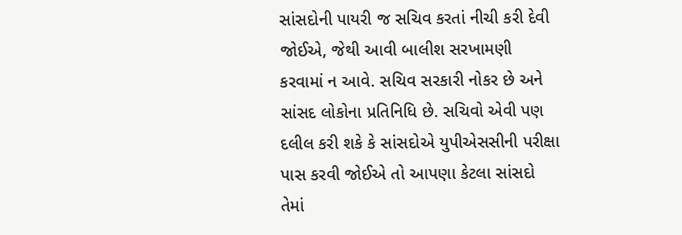સાંસદોની પાયરી જ સચિવ કરતાં નીચી કરી દેવી જોઈએ, જેથી આવી બાલીશ સરખામણી કરવામાં ન આવે. સચિવ સરકારી નોકર છે અને સાંસદ લોકોના પ્રતિનિધિ છે. સચિવો એવી પણ દલીલ કરી શકે કે સાંસદોએ યુપીએસસીની પરીક્ષા પાસ કરવી જોઈએ તો આપણા કેટલા સાંસદો તેમાં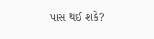પાસ થઈ શકે?